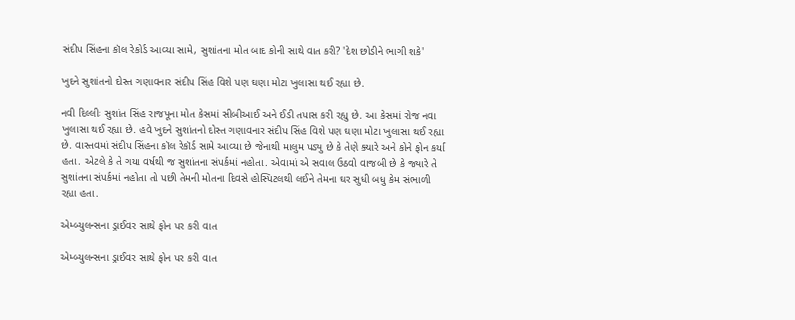સંદીપ સિંહના કૉલ રેકોર્ડ આવ્યા સામે, સુશાંતના મોત બાદ કોની સાથે વાત કરી? 'દેશ છોડીને ભાગી શકે'

ખુદને સુશાંતનો દોસ્ત ગણાવનાર સંદીપ સિંહ વિશે પણ ઘણા મોટા ખુલાસા થઈ રહ્યા છે.

નવી દિલ્લીઃ સુશાંત સિંહ રાજપૂના મોત કેસમાં સીબીઆઈ અને ઈડી તપાસ કરી રહ્યુ છે. આ કેસમાં રોજ નવા ખુલાસા થઈ રહ્યા છે. હવે ખુદને સુશાંતનો દોસ્ત ગણાવનાર સંદીપ સિંહ વિશે પણ ઘણા મોટા ખુલાસા થઈ રહ્યા છે. વાસ્તવમાં સંદીપ સિંહના કૉલ રેકૉર્ડ સામે આવ્યા છે જેનાથી માલુમ પડ્યુ છે કે તેણે ક્યારે અને કોને ફોન કર્યા હતા. એટલે કે તે ગયા વર્ષથી જ સુશાંતના સંપર્કમાં નહોતા. એવામાં એ સવાલ ઉઠવો વાજબી છે કે જ્યારે તે સુશાંતના સંપર્કમાં નહોતા તો પછી તેમની મોતના દિવસે હોસ્પિટલથી લઈને તેમના ઘર સુધી બધુ કેમ સંભાળી રહ્યા હતા.

એમ્બ્યુલન્સના ડ્રાઈવર સાથે ફોન પર કરી વાત

એમ્બ્યુલન્સના ડ્રાઈવર સાથે ફોન પર કરી વાત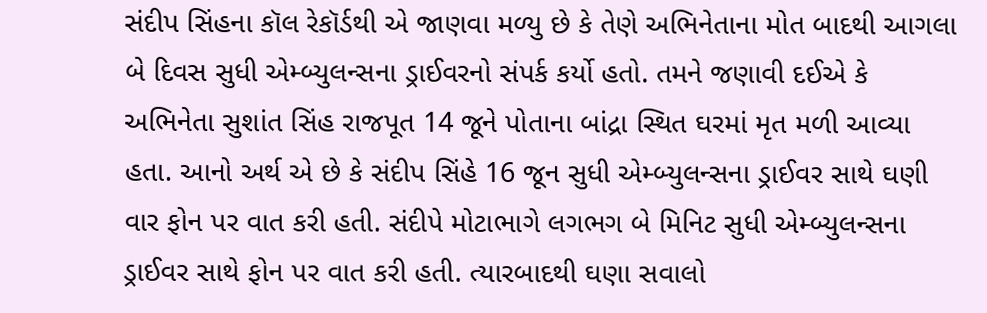સંદીપ સિંહના કૉલ રેકૉર્ડથી એ જાણવા મળ્યુ છે કે તેણે અભિનેતાના મોત બાદથી આગલા બે દિવસ સુધી એમ્બ્યુલન્સના ડ્રાઈવરનો સંપર્ક કર્યો હતો. તમને જણાવી દઈએ કે અભિનેતા સુશાંત સિંહ રાજપૂત 14 જૂને પોતાના બાંદ્રા સ્થિત ઘરમાં મૃત મળી આવ્યા હતા. આનો અર્થ એ છે કે સંદીપ સિંહે 16 જૂન સુધી એમ્બ્યુલન્સના ડ્રાઈવર સાથે ઘણી વાર ફોન પર વાત કરી હતી. સંદીપે મોટાભાગે લગભગ બે મિનિટ સુધી એમ્બ્યુલન્સના ડ્રાઈવર સાથે ફોન પર વાત કરી હતી. ત્યારબાદથી ઘણા સવાલો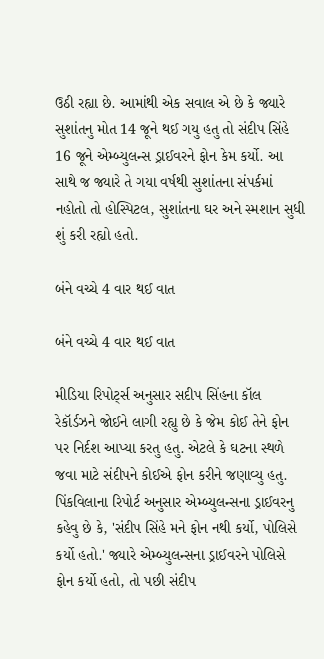ઉઠી રહ્યા છે. આમાંથી એક સવાલ એ છે કે જ્યારે સુશાંતનુ મોત 14 જૂને થઈ ગયુ હતુ તો સંદીપ સિંહે 16 જૂને એમ્બ્યુલન્સ ડ્રાઈવરને ફોન કેમ કર્યો. આ સાથે જ જ્યારે તે ગયા વર્ષથી સુશાંતના સંપર્કમાં નહોતો તો હોસ્પિટલ, સુશાંતના ઘર અને સ્મશાન સુધી શું કરી રહ્યો હતો.

બંને વચ્ચે 4 વાર થઈ વાત

બંને વચ્ચે 4 વાર થઈ વાત

મીડિયા રિપોર્ટ્સ અનુસાર સદીપ સિંહના કૉલ રેકૉર્ડઝને જોઈને લાગી રહ્યુ છે કે જેમ કોઈ તેને ફોન પર નિર્દશ આપ્યા કરતુ હતુ. એટલે કે ઘટના સ્થળે જવા માટે સંદીપને કોઈએ ફોન કરીને જણાવ્યુ હતુ. પિંકવિલાના રિપોર્ટ અનુસાર એમ્બ્યુલન્સના ડ્રાઈવરનુ કહેવુ છે કે, 'સંદીપ સિંહે મને ફોન નથી કર્યો, પોલિસે કર્યો હતો.' જ્યારે એમ્બ્યુલન્સના ડ્રાઈવરને પોલિસે ફોન કર્યો હતો, તો પછી સંદીપ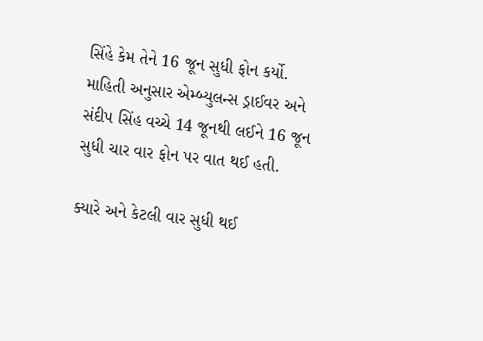સિંહે કેમ તેને 16 જૂન સુધી ફોન કર્યો. માહિતી અનુસાર એમ્બ્યુલન્સ ડ્રાઈવર અને સંદીપ સિંહ વચ્ચે 14 જૂનથી લઈને 16 જૂન સુધી ચાર વાર ફોન પર વાત થઈ હતી.

ક્યારે અને કેટલી વાર સુધી થઈ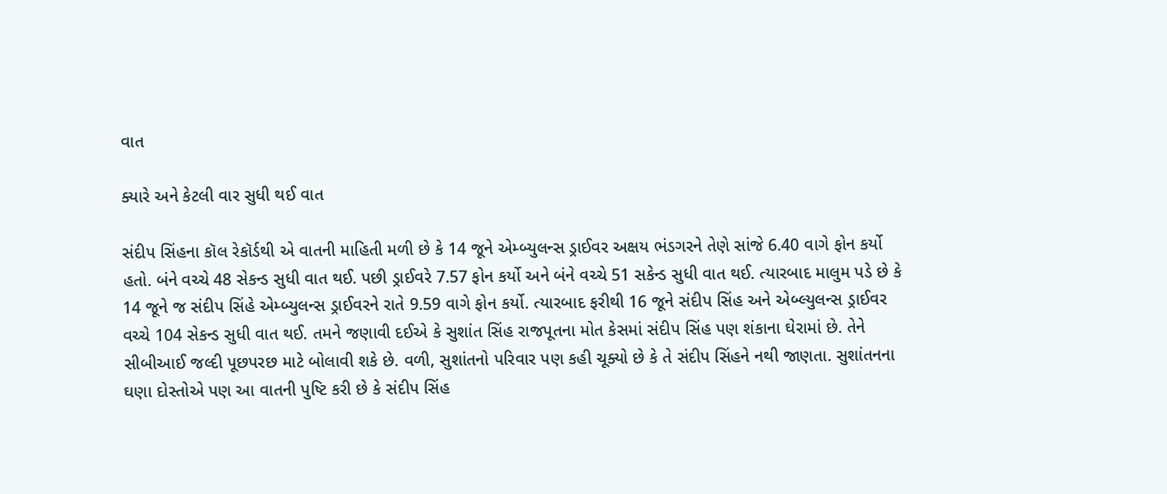વાત

ક્યારે અને કેટલી વાર સુધી થઈ વાત

સંદીપ સિંહના કૉલ રેકૉર્ડથી એ વાતની માહિતી મળી છે કે 14 જૂને એમ્બ્યુલન્સ ડ્રાઈવર અક્ષય ભંડગરને તેણે સાંજે 6.40 વાગે ફોન કર્યો હતો. બંને વચ્ચે 48 સેકન્ડ સુધી વાત થઈ. પછી ડ્રાઈવરે 7.57 ફોન કર્યો અને બંને વચ્ચે 51 સકેન્ડ સુધી વાત થઈ. ત્યારબાદ માલુમ પડે છે કે 14 જૂને જ સંદીપ સિંહે એમ્બ્યુલન્સ ડ્રાઈવરને રાતે 9.59 વાગે ફોન કર્યો. ત્યારબાદ ફરીથી 16 જૂને સંદીપ સિંહ અને એબ્લ્યુલન્સ ડ્રાઈવર વચ્ચે 104 સેકન્ડ સુધી વાત થઈ. તમને જણાવી દઈએ કે સુશાંત સિંહ રાજપૂતના મોત કેસમાં સંદીપ સિંહ પણ શંકાના ઘેરામાં છે. તેને સીબીઆઈ જલ્દી પૂછપરછ માટે બોલાવી શકે છે. વળી, સુશાંતનો પરિવાર પણ કહી ચૂક્યો છે કે તે સંદીપ સિંહને નથી જાણતા. સુશાંતનના ઘણા દોસ્તોએ પણ આ વાતની પુષ્ટિ કરી છે કે સંદીપ સિંહ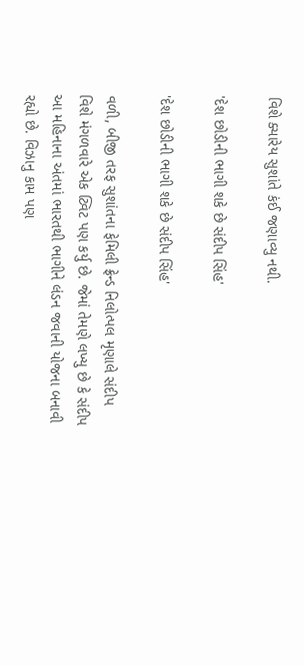વિશે ક્યારેય સુશાંતે કંઈ જણાવ્યુ નથી.

'દેશ છોડીની ભાગી શકે છે સંદીપ સિંહ'

'દેશ છોડીની ભાગી શકે છે સંદીપ સિંહ'

વળી, બીજી તરફ સુશાંતના ફેમિલી ફ્રેન્ડ નિલોત્પલ મૃણાલે સંદીપ વિશે મંગળવારે એક ટ્વિટ પણ કર્યુ છે. જેમાં તેમણે લખ્યુ છે કે સંદીપ આ મહિનાના અંતમાં ભારતથી ભાગીને લંડન જવાની યોજના બનાવી રહ્યો છે. વિઝાનુ કામ પણ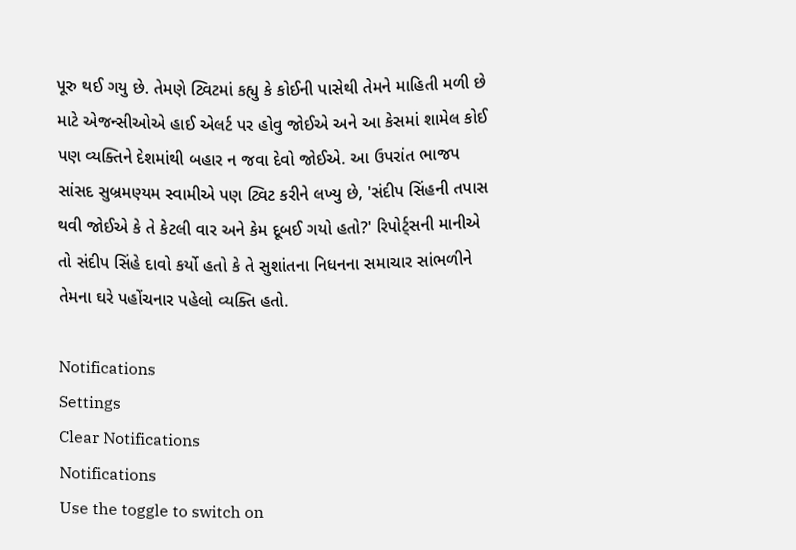પૂરુ થઈ ગયુ છે. તેમણે ટ્વિટમાં કહ્યુ કે કોઈની પાસેથી તેમને માહિતી મળી છે માટે એજન્સીઓએ હાઈ એલર્ટ પર હોવુ જોઈએ અને આ કેસમાં શામેલ કોઈ પણ વ્યક્તિને દેશમાંથી બહાર ન જવા દેવો જોઈએ. આ ઉપરાંત ભાજપ સાંસદ સુબ્રમણ્યમ સ્વામીએ પણ ટ્વિટ કરીને લખ્યુ છે, 'સંદીપ સિંહની તપાસ થવી જોઈએ કે તે કેટલી વાર અને કેમ દૂબઈ ગયો હતો?' રિપોર્ટ્સની માનીએ તો સંદીપ સિંહે દાવો કર્યો હતો કે તે સુશાંતના નિધનના સમાચાર સાંભળીને તેમના ઘરે પહોંચનાર પહેલો વ્યક્તિ હતો.

Notifications
Settings
Clear Notifications
Notifications
Use the toggle to switch on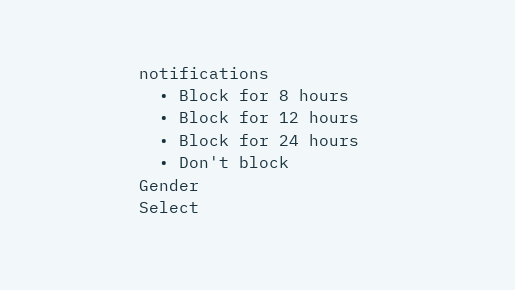notifications
  • Block for 8 hours
  • Block for 12 hours
  • Block for 24 hours
  • Don't block
Gender
Select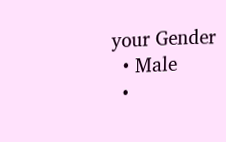your Gender
  • Male
  •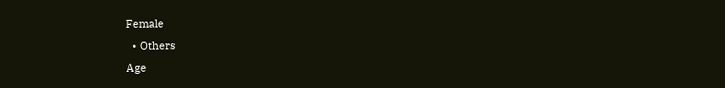Female
  • Others
Age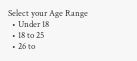Select your Age Range
  • Under 18
  • 18 to 25
  • 26 to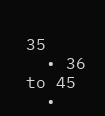35
  • 36 to 45
  •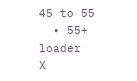45 to 55
  • 55+
loader
X